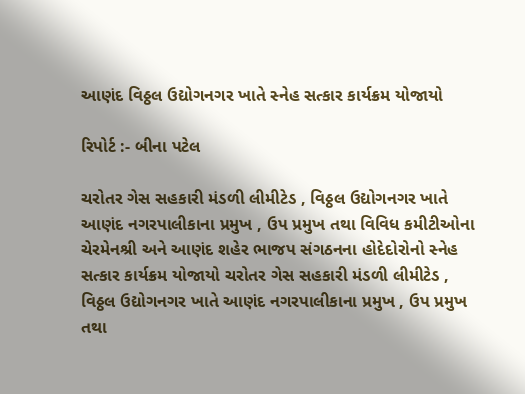આણંદ વિઠ્ઠલ ઉદ્યોગનગર ખાતે સ્નેહ સત્કાર કાર્યક્રમ યોજાયો

રિપોર્ટ :- બીના પટેલ

ચરોતર ગેસ સહકારી મંડળી લીમીટેડ , વિઠ્ઠલ ઉદ્યોગનગર ખાતે આણંદ નગરપાલીકાના પ્રમુખ , ઉપ પ્રમુખ તથા વિવિધ કમીટીઓના ચેરમેનશ્રી અને આણંદ શહેર ભાજપ સંગઠનના હોદેદોરોનો સ્નેહ સત્કાર કાર્યક્રમ યોજાયો ચરોતર ગેસ સહકારી મંડળી લીમીટેડ , વિઠ્ઠલ ઉદ્યોગનગર ખાતે આણંદ નગરપાલીકાના પ્રમુખ , ઉપ પ્રમુખ તથા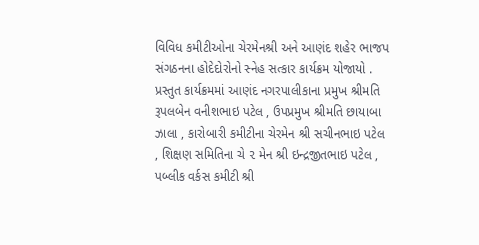વિવિધ કમીટીઓના ચેરમેનશ્રી અને આણંદ શહેર ભાજપ સંગઠનના હોદેદોરોનો સ્નેહ સત્કાર કાર્યક્રમ યોજાયો . પ્રસ્તુત કાર્યક્રમમાં આણંદ નગરપાલીકાના પ્રમુખ શ્રીમતિ રૂપલબેન વનીશભાઇ પટેલ , ઉપપ્રમુખ શ્રીમતિ છાયાબા ઝાલા , કારોબારી કમીટીના ચેરમેન શ્રી સચીનભાઇ પટેલ , શિક્ષણ સમિતિના ચે ૨ મેન શ્રી ઇન્દ્રજીતભાઇ પટેલ , પબ્લીક વર્કસ કમીટી શ્રી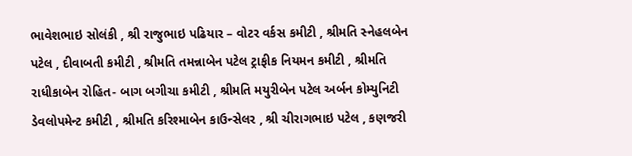ભાવેશભાઇ સોલંકી , શ્રી રાજુભાઇ પઢિયાર – વોટર વર્કસ કમીટી , શ્રીમતિ સ્નેહલબેન પટેલ , દીવાબતી કમીટી , શ્રીમતિ તમન્નાબેન પટેલ ટ્રાફીક નિયમન કમીટી , શ્રીમતિ રાધીકાબેન રોહિત- બાગ બગીચા કમીટી , શ્રીમતિ મયુરીબેન પટેલ અર્બન કોમ્યુનિટી ડેવલોપમેન્ટ કમીટી , શ્રીમતિ કરિશ્માબેન કાઉન્સેલર , શ્રી ચીરાગભાઇ પટેલ , કણજરી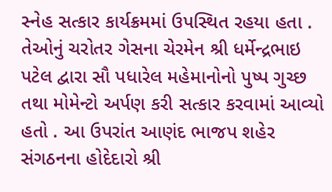સ્નેહ સત્કાર કાર્યક્રમમાં ઉપસ્થિત રહયા હતા . તેઓનું ચરોતર ગેસના ચેરમેન શ્રી ધર્મેન્દ્રભાઇ પટેલ દ્વારા સૌ પધારેલ મહેમાનોનો પુષ્પ ગુચ્છ તથા મોમેન્ટો અર્પણ કરી સત્કાર કરવામાં આવ્યો હતો . આ ઉપરાંત આણંદ ભાજપ શહેર સંગઠનના હોદેદારો શ્રી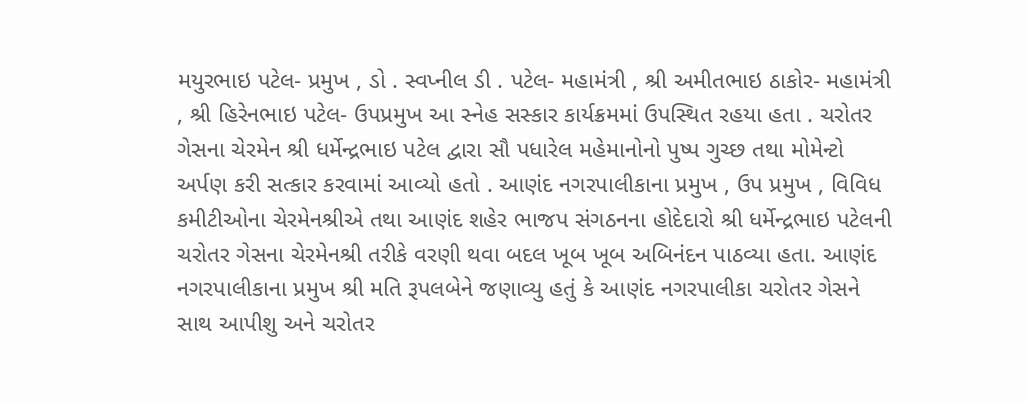મયુરભાઇ પટેલ- પ્રમુખ , ડો . સ્વપ્નીલ ડી . પટેલ- મહામંત્રી , શ્રી અમીતભાઇ ઠાકોર- મહામંત્રી , શ્રી હિરેનભાઇ પટેલ- ઉપપ્રમુખ આ સ્નેહ સસ્કાર કાર્યક્રમમાં ઉપસ્થિત રહયા હતા . ચરોતર ગેસના ચેરમેન શ્રી ધર્મેન્દ્રભાઇ પટેલ દ્વારા સૌ પધારેલ મહેમાનોનો પુષ્પ ગુચ્છ તથા મોમેન્ટો અર્પણ કરી સત્કાર કરવામાં આવ્યો હતો . આણંદ નગરપાલીકાના પ્રમુખ , ઉપ પ્રમુખ , વિવિધ કમીટીઓના ચેરમેનશ્રીએ તથા આણંદ શહેર ભાજપ સંગઠનના હોદેદારો શ્રી ધર્મેન્દ્રભાઇ પટેલની ચરોતર ગેસના ચેરમેનશ્રી તરીકે વરણી થવા બદલ ખૂબ ખૂબ અબિનંદન પાઠવ્યા હતા. આણંદ નગરપાલીકાના પ્રમુખ શ્રી મતિ રૂપલબેને જણાવ્યુ હતું કે આણંદ નગરપાલીકા ચરોતર ગેસને સાથ આપીશુ અને ચરોતર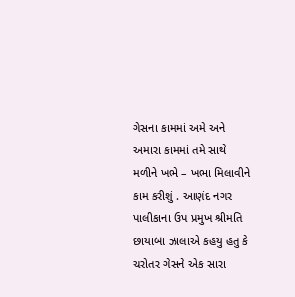ગેસના કામમાં અમે અને અમારા કામમાં તમે સાથે મળીને ખભે – ખભા મિલાવીને કામ કરીશું . આણંદ નગર પાલીકાના ઉપ પ્રમુખ શ્રીમતિ છાયાબા ઝાલાએ કહયુ હતુ કે ચરોતર ગેસને એક સારા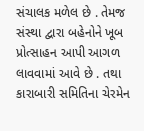સંચાલક મળેલ છે . તેમજ સંસ્થા દ્વારા બહેનોને ખૂબ પ્રોત્સાહન આપી આગળ લાવવામાં આવે છે . તથા કારાબારી સમિતિના ચેરમેન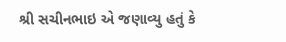શ્રી સચીનભાઇ એ જણાવ્યુ હતું કે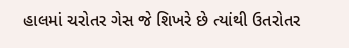હાલમાં ચરોતર ગેસ જે શિખરે છે ત્યાંથી ઉતરોતર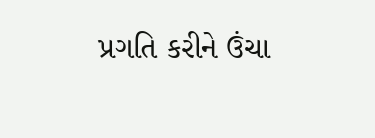પ્રગતિ કરીને ઉંચા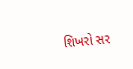શિખરો સર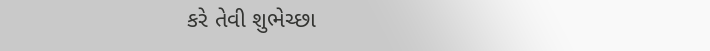કરે તેવી શુભેચ્છા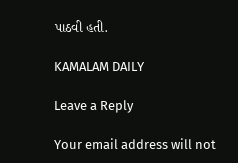પાઠવી હતી.

KAMALAM DAILY

Leave a Reply

Your email address will not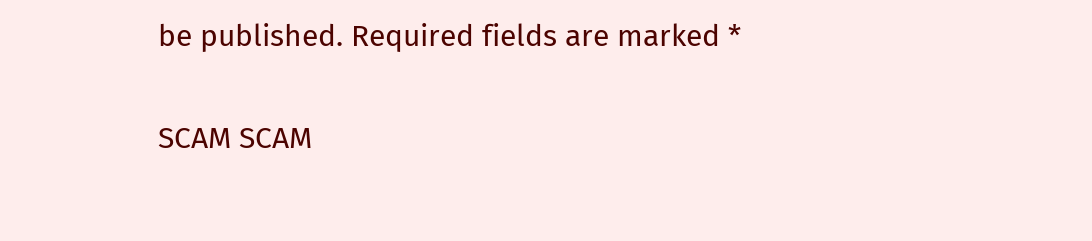be published. Required fields are marked *

SCAM SCAM